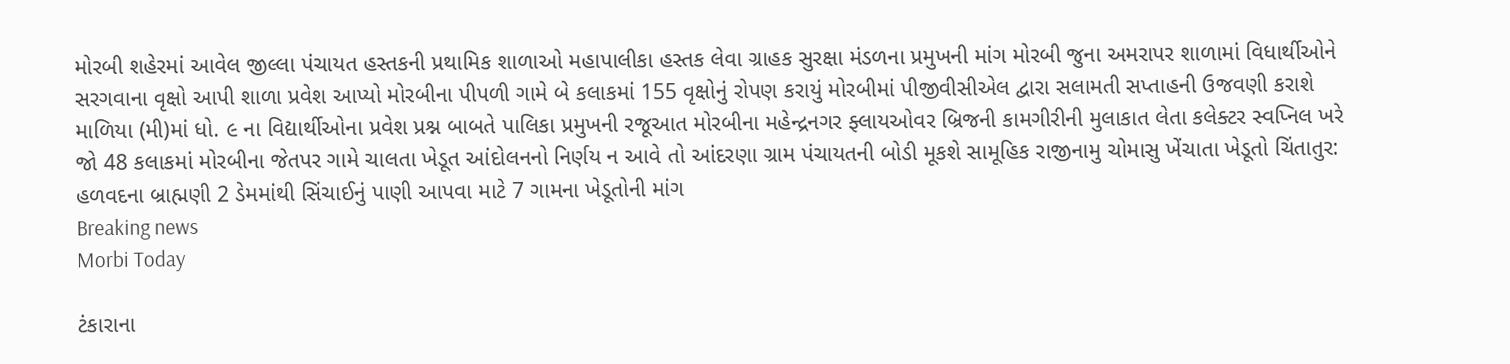મોરબી શહેરમાં આવેલ જીલ્લા પંચાયત હસ્તકની પ્રથામિક શાળાઓ મહાપાલીકા હસ્તક લેવા ગ્રાહક સુરક્ષા મંડળના પ્રમુખની માંગ મોરબી જુના અમરાપર શાળામાં વિધાર્થીઓને સરગવાના વૃક્ષો આપી શાળા પ્રવેશ આપ્યો મોરબીના પીપળી ગામે બે કલાકમાં 155 વૃક્ષોનું રોપણ કરાયું મોરબીમાં પીજીવીસીએલ દ્વારા સલામતી સપ્તાહની ઉજવણી કરાશે માળિયા (મી)માં ધો. ૯ ના વિદ્યાર્થીઓના પ્રવેશ પ્રશ્ન બાબતે પાલિકા પ્રમુખની રજૂઆત મોરબીના મહેન્દ્રનગર ફ્લાયઓવર બ્રિજની કામગીરીની મુલાકાત લેતા કલેક્ટર સ્વપ્નિલ ખરે જો 48 કલાકમાં મોરબીના જેતપર ગામે ચાલતા ખેડૂત આંદોલનનો નિર્ણય ન આવે તો આંદરણા ગ્રામ પંચાયતની બોડી મૂકશે સામૂહિક રાજીનામુ ચોમાસુ ખેંચાતા ખેડૂતો ચિંતાતુર: હળવદના બ્રાહ્મણી 2 ડેમમાંથી સિંચાઈનું પાણી આપવા માટે 7 ગામના ખેડૂતોની માંગ
Breaking news
Morbi Today

ટંકારાના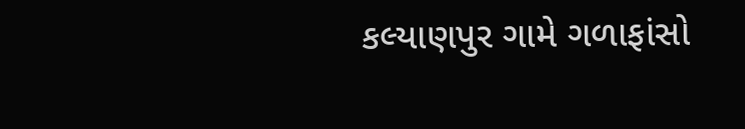કલ્યાણપુર ગામે ગળાફાંસો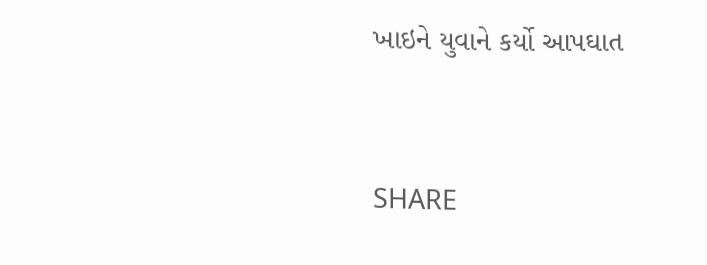ખાઇને યુવાને કર્યો આપઘાત


SHARE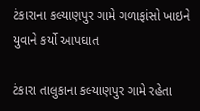ટંકારાના કલ્યાણપુર ગામે ગળાફાંસો ખાઇને યુવાને કર્યો આપઘાત

ટંકારા તાલુકાના કલ્યાણપુર ગામે રહેતા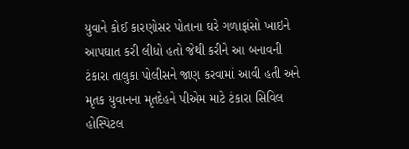યુવાને કોઈ કારણોસર પોતાના ઘરે ગળાફાંસો ખાઇને આપઘાત કરી લીધો હતો જેથી કરીને આ બનાવની ટંકારા તાલુકા પોલીસને જાણ કરવામાં આવી હતી અને મૃતક યુવાનના મૃતદેહને પીએમ માટે ટંકારા સિવિલ હોસ્પિટલ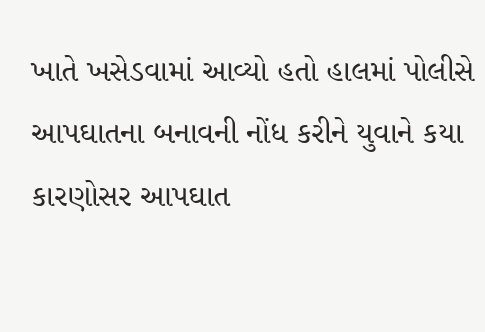ખાતે ખસેડવામાં આવ્યો હતો હાલમાં પોલીસે આપઘાતના બનાવની નોંધ કરીને યુવાને કયા કારણોસર આપઘાત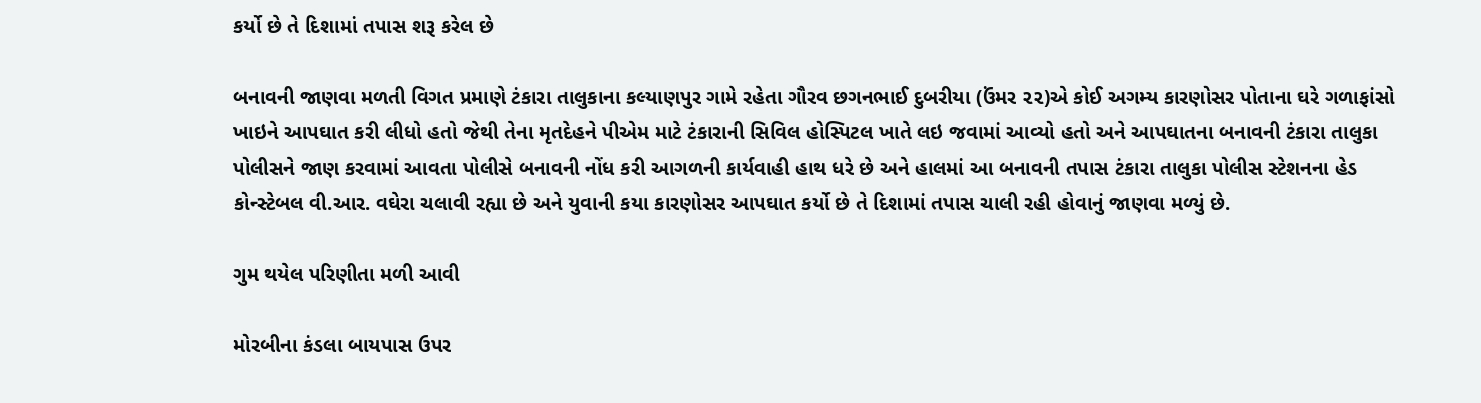કર્યો છે તે દિશામાં તપાસ શરૂ કરેલ છે

બનાવની જાણવા મળતી વિગત પ્રમાણે ટંકારા તાલુકાના કલ્યાણપુર ગામે રહેતા ગૌરવ છગનભાઈ દુબરીયા (ઉંમર ૨૨)એ કોઈ અગમ્ય કારણોસર પોતાના ઘરે ગળાફાંસો ખાઇને આપઘાત કરી લીધો હતો જેથી તેના મૃતદેહને પીએમ માટે ટંકારાની સિવિલ હોસ્પિટલ ખાતે લઇ જવામાં આવ્યો હતો અને આપઘાતના બનાવની ટંકારા તાલુકા પોલીસને જાણ કરવામાં આવતા પોલીસે બનાવની નોંધ કરી આગળની કાર્યવાહી હાથ ધરે છે અને હાલમાં આ બનાવની તપાસ ટંકારા તાલુકા પોલીસ સ્ટેશનના હેડ કોન્સ્ટેબલ વી.આર. વઘેરા ચલાવી રહ્યા છે અને યુવાની કયા કારણોસર આપઘાત કર્યો છે તે દિશામાં તપાસ ચાલી રહી હોવાનું જાણવા મળ્યું છે.

ગુમ થયેલ પરિણીતા મળી આવી

મોરબીના કંડલા બાયપાસ ઉપર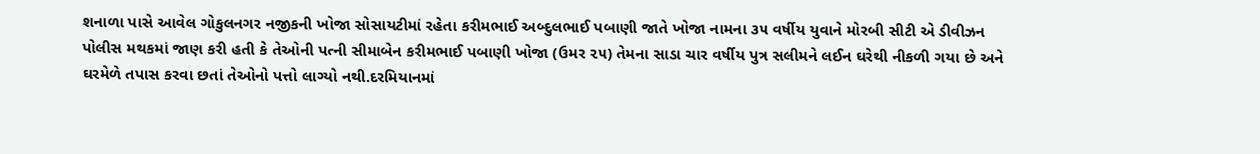શનાળા પાસે આવેલ ગોકુલનગર નજીકની ખોજા સોસાયટીમાં રહેતા કરીમભાઈ અબ્દુલભાઈ પબાણી જાતે ખોજા નામના ૩૫ વર્ષીય યુવાને મોરબી સીટી એ ડીવીઝન પોલીસ મથકમાં જાણ કરી હતી કે તેઓની પત્ની સીમાબેન કરીમભાઈ પબાણી ખોજા (ઉમર ૨૫) તેમના સાડા ચાર વર્ષીય પુત્ર સલીમને લઈન ઘરેથી નીકળી ગયા છે અને ઘરમેળે તપાસ કરવા છતાં તેઓનો પત્તો લાગ્યો નથી.દરમિયાનમાં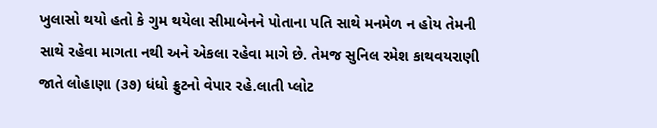ખુલાસો થયો હતો કે ગુમ થયેલા સીમાબેનને પોતાના પતિ સાથે મનમેળ ન હોય તેમની સાથે રહેવા માગતા નથી અને એકલા રહેવા માગે છે. તેમજ સુનિલ રમેશ કાથવયરાણી જાતે લોહાણા (૩૭) ધંધો ફ્રુટનો વેપાર રહે.લાતી પ્લોટ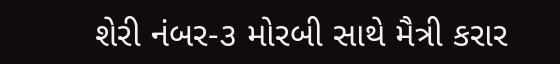શેરી નંબર-૩ મોરબી સાથે મૈત્રી કરાર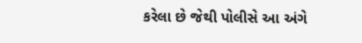કરેલા છે જેથી પોલીસે આ અંગે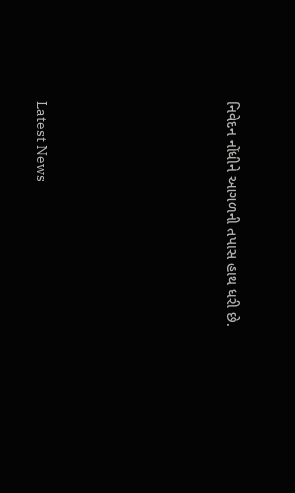નિવેદન નોંધીને આગળની તપાસ હાથ ધરી છે.






Latest News